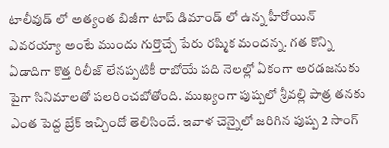టాలీవుడ్ లో అత్యంత బిజీగా టాప్ డిమాండ్ లో ఉన్న హీరోయిన్ ఎవరయ్యా అంటే ముందు గుర్తొచ్చే పేరు రష్మిక మందన్న. గత కొన్ని ఏడాదిగా కొత్త రిలీజ్ లేనప్పటికీ రాబోయే పది నెలల్లో ఏకంగా అరడజనుకు పైగా సినిమాలతో పలరించబోతోంది. ముఖ్యంగా పుష్పలో శ్రీవల్లి పాత్ర తనకు ఎంత పెద్ద బ్రేక్ ఇచ్చిందో తెలిసిందే. ఇవాళ చెన్నైలో జరిగిన పుష్ప 2 సాంగ్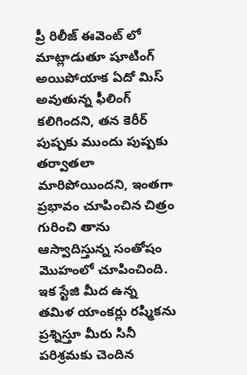ప్రీ రిలీజ్ ఈవెంట్ లో మాట్లాడుతూ షూటింగ్ అయిపోయాక ఏదో మిస్ అవుతున్న ఫీలింగ్ కలిగిందని, తన కెరీర్ పుష్పకు ముందు పుష్పకు తర్వాతలా మారిపోయిందని, ఇంతగా ప్రభావం చూపించిన చిత్రం గురించి తాను ఆస్వాదిస్తున్న సంతోషం మొహంలో చూపించింది.
ఇక స్టేజి మీద ఉన్న తమిళ యాంకర్లు రష్మికను ప్రశ్నిస్తూ మీరు సినీ పరిశ్రమకు చెందిన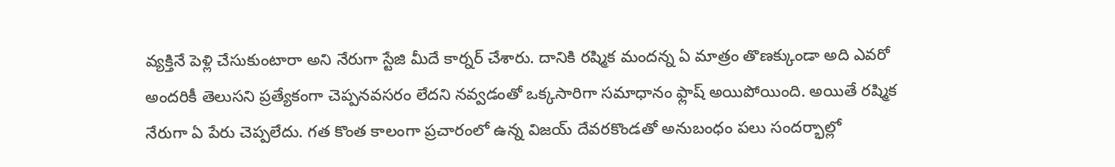వ్యక్తినే పెళ్లి చేసుకుంటారా అని నేరుగా స్టేజి మీదే కార్నర్ చేశారు. దానికి రష్మిక మందన్న ఏ మాత్రం తొణక్కుండా అది ఎవరో అందరికీ తెలుసని ప్రత్యేకంగా చెప్పనవసరం లేదని నవ్వడంతో ఒక్కసారిగా సమాధానం ఫ్లాష్ అయిపోయింది. అయితే రష్మిక నేరుగా ఏ పేరు చెప్పలేదు. గత కొంత కాలంగా ప్రచారంలో ఉన్న విజయ్ దేవరకొండతో అనుబంధం పలు సందర్భాల్లో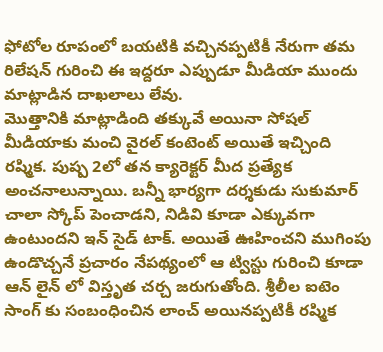ఫోటోల రూపంలో బయటికి వచ్చినప్పటికీ నేరుగా తమ రిలేషన్ గురించి ఈ ఇద్దరూ ఎప్పుడూ మీడియా ముందు మాట్లాడిన దాఖలాలు లేవు.
మొత్తానికి మాట్లాడింది తక్కువే అయినా సోషల్ మీడియాకు మంచి వైరల్ కంటెంట్ అయితే ఇచ్చింది రష్మిక. పుష్ప 2లో తన క్యారెక్టర్ మీద ప్రత్యేక అంచనాలున్నాయి. బన్నీ భార్యగా దర్శకుడు సుకుమార్ చాలా స్కోప్ పెంచాడని, నిడివి కూడా ఎక్కువగా ఉంటుందని ఇన్ సైడ్ టాక్. అయితే ఊహించని ముగింపు ఉండొచ్చనే ప్రచారం నేపథ్యంలో ఆ ట్విస్టు గురించి కూడా ఆన్ లైన్ లో విస్తృత చర్చ జరుగుతోంది. శ్రీలీల ఐటెం సాంగ్ కు సంబంధించిన లాంచ్ అయినప్పటికీ రష్మిక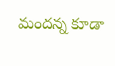మందన్న కూడా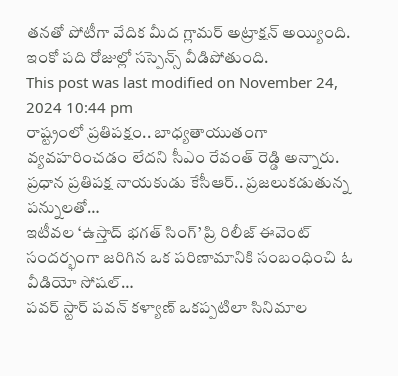తనతో పోటీగా వేదిక మీద గ్లామర్ అట్రాక్షన్ అయ్యింది. ఇంకో పది రోజుల్లో సస్పెన్స్ వీడిపోతుంది.
This post was last modified on November 24, 2024 10:44 pm
రాష్ట్రంలో ప్రతిపక్షం.. బాధ్యతాయుతంగా వ్యవహరించడం లేదని సీఎం రేవంత్ రెడ్డి అన్నారు. ప్రధాన ప్రతిపక్ష నాయకుడు కేసీఆర్.. ప్రజలుకడుతున్న పన్నులతో…
ఇటీవల ‘ఉస్తాద్ భగత్ సింగ్’ ప్రి రిలీజ్ ఈవెంట్ సందర్భంగా జరిగిన ఒక పరిణామానికి సంబంధించి ఓ వీడియో సోషల్…
పవర్ స్టార్ పవన్ కళ్యాణ్ ఒకప్పటిలా సినిమాల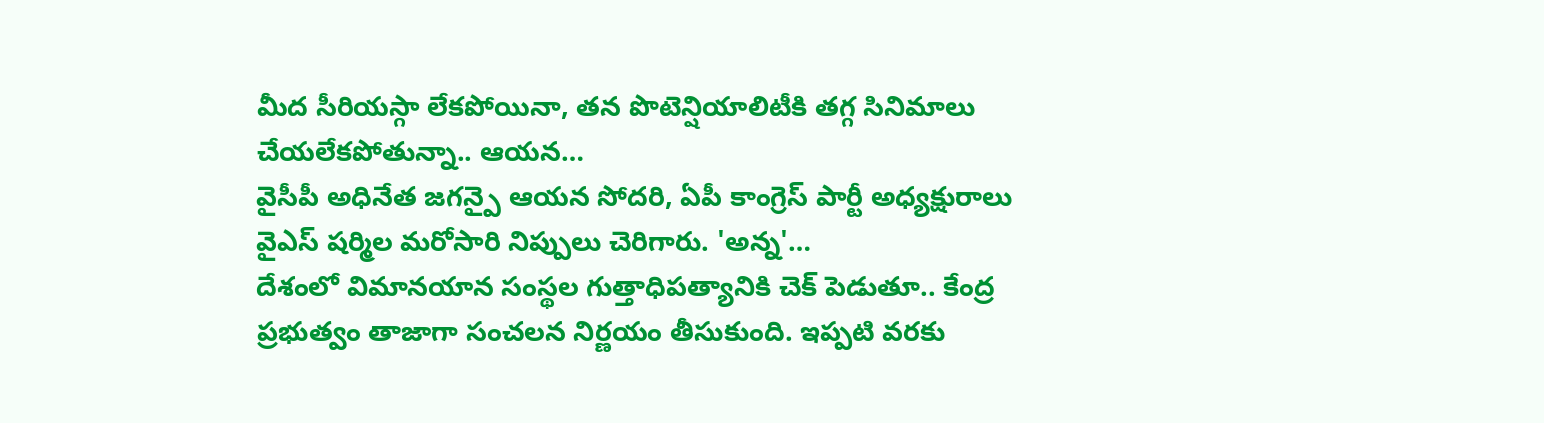మీద సీరియస్గా లేకపోయినా, తన పొటెన్షియాలిటీకి తగ్గ సినిమాలు చేయలేకపోతున్నా.. ఆయన…
వైసీపీ అధినేత జగన్పై ఆయన సోదరి, ఏపీ కాంగ్రెస్ పార్టీ అధ్యక్షురాలు వైఎస్ షర్మిల మరోసారి నిప్పులు చెరిగారు. 'అన్న'…
దేశంలో విమానయాన సంస్థల గుత్తాధిపత్యానికి చెక్ పెడుతూ.. కేంద్ర ప్రభుత్వం తాజాగా సంచలన నిర్ణయం తీసుకుంది. ఇప్పటి వరకు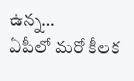ఉన్న…
ఏపీలో మరో కీలక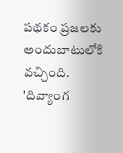పథకం ప్రజలకు అందుబాటులోకి వచ్చింది. 'దివ్యాంగ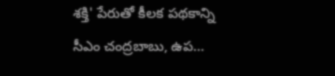శక్తి' పేరుతో కీలక పథకాన్ని సీఎం చంద్రబాబు, ఉప…